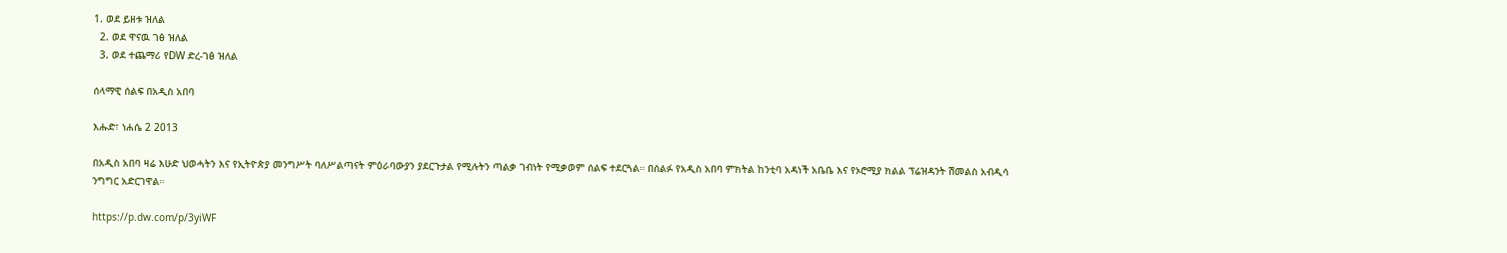1. ወደ ይዘቱ ዝለል
  2. ወደ ዋናዉ ገፅ ዝለል
  3. ወደ ተጨማሪ የDW ድረ-ገፅ ዝለል

ሰላማዊ ሰልፍ በአዲስ አበባ

እሑድ፣ ነሐሴ 2 2013

በአዲስ አበባ ዛሬ እሁድ ህወሓትን እና የኢትዮጵያ መንግሥት ባለሥልጣናት ምዕራባውያን ያደርጉታል የሚሉትን ጣልቃ ገብነት የሚቃወም ሰልፍ ተደርጓል። በሰልፉ የአዲስ አበባ ምክትል ከንቲባ አዳነች አቤቤ እና የኦሮሚያ ክልል ፕሬዝዳንት ሽመልስ አብዲሳ ንግግር አድርገዋል።

https://p.dw.com/p/3yiWF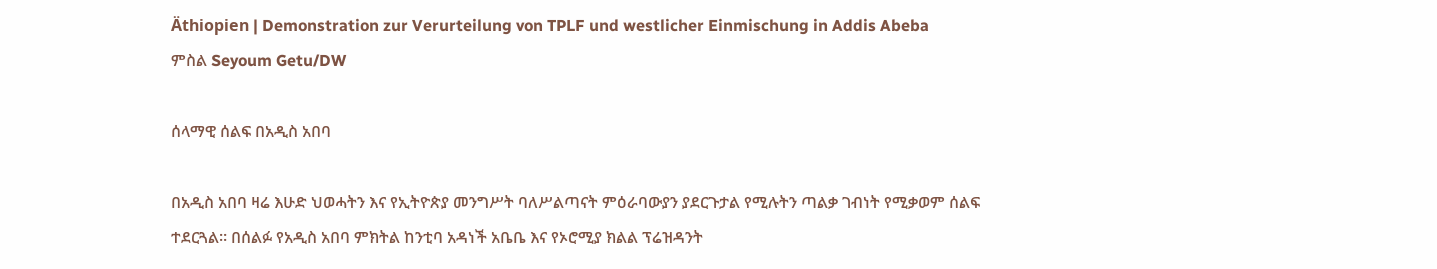Äthiopien | Demonstration zur Verurteilung von TPLF und westlicher Einmischung in Addis Abeba
ምስል Seyoum Getu/DW

ሰላማዊ ሰልፍ በአዲስ አበባ

በአዲስ አበባ ዛሬ እሁድ ህወሓትን እና የኢትዮጵያ መንግሥት ባለሥልጣናት ምዕራባውያን ያደርጉታል የሚሉትን ጣልቃ ገብነት የሚቃወም ሰልፍ ተደርጓል። በሰልፉ የአዲስ አበባ ምክትል ከንቲባ አዳነች አቤቤ እና የኦሮሚያ ክልል ፕሬዝዳንት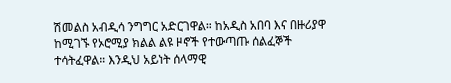ሽመልስ አብዲሳ ንግግር አድርገዋል። ከአዲስ አበባ እና በዙሪያዋ ከሚገኙ የኦሮሚያ ክልል ልዩ ዞኖች የተውጣጡ ሰልፈኞች ተሳትፈዋል። እንዲህ አይነት ሰላማዊ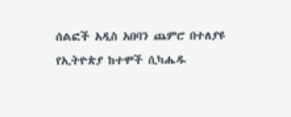ሰልፎች አዲስ አበባን ጨምሮ በተለያዩ የኢትዮጵያ ከተሞች ሲካሔዱ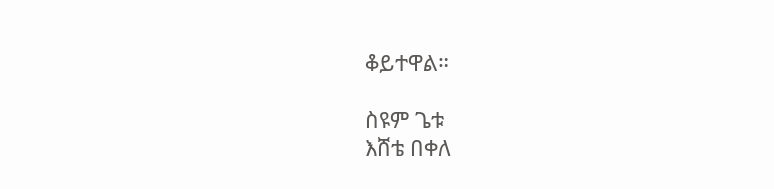ቆይተዋል።

ስዩም ጌቱ
እሸቴ በቀለ